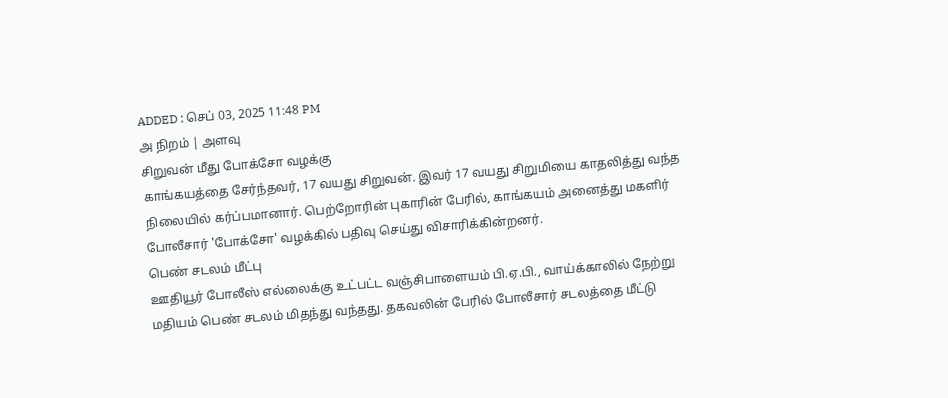ADDED : செப் 03, 2025 11:48 PM
அ நிறம் | அளவு
சிறுவன் மீது போக்சோ வழக்கு
காங்கயத்தை சேர்ந்தவர், 17 வயது சிறுவன். இவர் 17 வயது சிறுமியை காதலித்து வந்த நிலையில் கர்ப்பமானார். பெற்றோரின் புகாரின் பேரில், காங்கயம் அனைத்து மகளிர் போலீசார் 'போக்சோ' வழக்கில் பதிவு செய்து விசாரிக்கின்றனர்.
பெண் சடலம் மீட்பு
ஊதியூர் போலீஸ் எல்லைக்கு உட்பட்ட வஞ்சிபாளையம் பி.ஏ.பி., வாய்க்காலில் நேற்று மதியம் பெண் சடலம் மிதந்து வந்தது. தகவலின் பேரில் போலீசார் சடலத்தை மீட்டு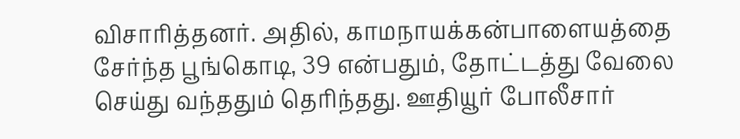விசாரித்தனர். அதில், காமநாயக்கன்பாளையத்தை சேர்ந்த பூங்கொடி, 39 என்பதும், தோட்டத்து வேலை செய்து வந்ததும் தெரிந்தது. ஊதியூர் போலீசார்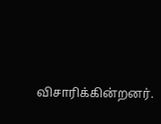விசாரிக்கின்றனர்.